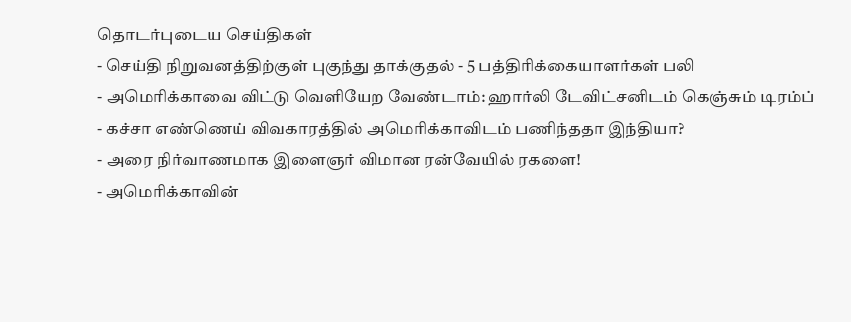தொடர்புடைய செய்திகள்
- செய்தி நிறுவனத்திற்குள் புகுந்து தாக்குதல் - 5 பத்திரிக்கையாளர்கள் பலி
- அமெரிக்காவை விட்டு வெளியேற வேண்டாம்: ஹார்லி டேவிட்சனிடம் கெஞ்சும் டிரம்ப்
- கச்சா எண்ணெய் விவகாரத்தில் அமெரிக்காவிடம் பணிந்ததா இந்தியா?
- அரை நிர்வாணமாக இளைஞர் விமான ரன்வேயில் ரகளை!
- அமெரிக்காவின்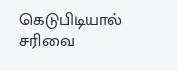கெடுபிடியால் சரிவை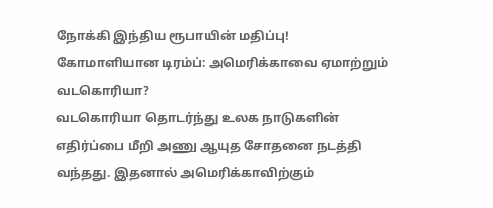நோக்கி இந்திய ரூபாயின் மதிப்பு!
கோமாளியான டிரம்ப்: அமெரிக்காவை ஏமாற்றும் வடகொரியா?
வடகொரியா தொடர்ந்து உலக நாடுகளின் எதிர்ப்பை மீறி அணு ஆயுத சோதனை நடத்தி வந்தது. இதனால் அமெரிக்காவிற்கும்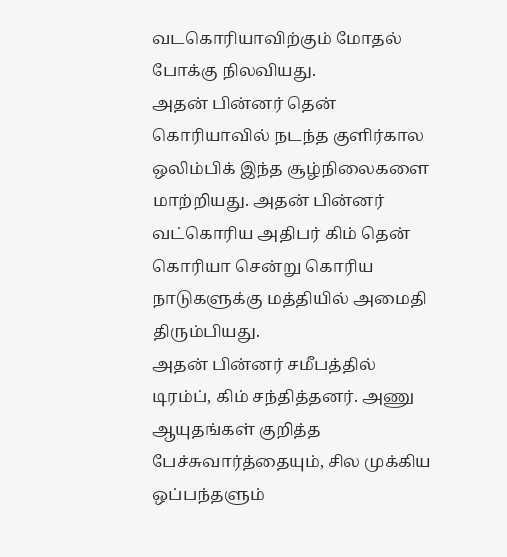வடகொரியாவிற்கும் மோதல் போக்கு நிலவியது.
அதன் பின்னர் தென் கொரியாவில் நடந்த குளிர்கால ஒலிம்பிக் இந்த சூழ்நிலைகளை மாற்றியது. அதன் பின்னர் வட்கொரிய அதிபர் கிம் தென் கொரியா சென்று கொரிய நாடுகளுக்கு மத்தியில் அமைதி திரும்பியது.
அதன் பின்னர் சமீபத்தில் டிரம்ப், கிம் சந்தித்தனர். அணு ஆயுதங்கள் குறித்த பேச்சுவார்த்தையும், சில முக்கிய ஒப்பந்தளும்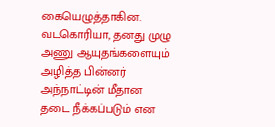கையெழுத்தாகின. வடகொரியா, தனது முழு அணு ஆயுதங்களையும் அழித்த பின்னர் அந்நாட்டின் மீதான தடை நீக்கப்படும் என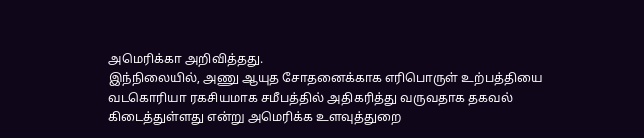அமெரிக்கா அறிவித்தது.
இந்நிலையில், அணு ஆயுத சோதனைக்காக எரிபொருள் உற்பத்தியை வடகொரியா ரகசியமாக சமீபத்தில் அதிகரித்து வருவதாக தகவல் கிடைத்துள்ளது என்று அமெரிக்க உளவுத்துறை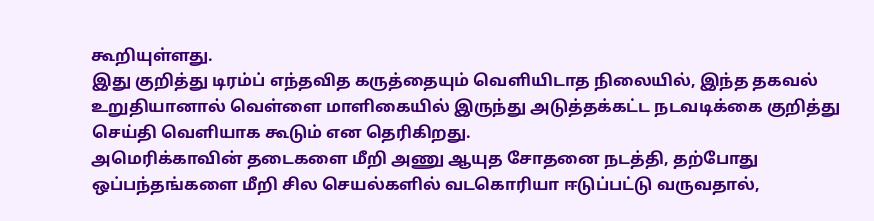கூறியுள்ளது.
இது குறித்து டிரம்ப் எந்தவித கருத்தையும் வெளியிடாத நிலையில், இந்த தகவல் உறுதியானால் வெள்ளை மாளிகையில் இருந்து அடுத்தக்கட்ட நடவடிக்கை குறித்து செய்தி வெளியாக கூடும் என தெரிகிறது.
அமெரிக்காவின் தடைகளை மீறி அணு ஆயுத சோதனை நடத்தி, தற்போது ஒப்பந்தங்களை மீறி சில செயல்களில் வடகொரியா ஈடுப்பட்டு வருவதால்,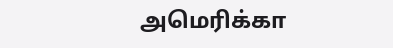அமெரிக்கா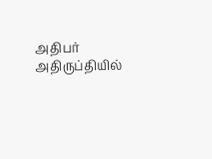அதிபர் அதிருப்தியில்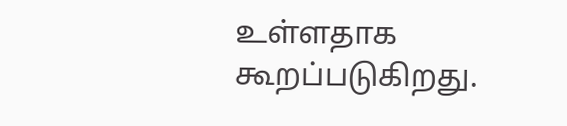உள்ளதாக கூறப்படுகிறது.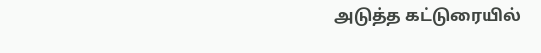அடுத்த கட்டுரையில்